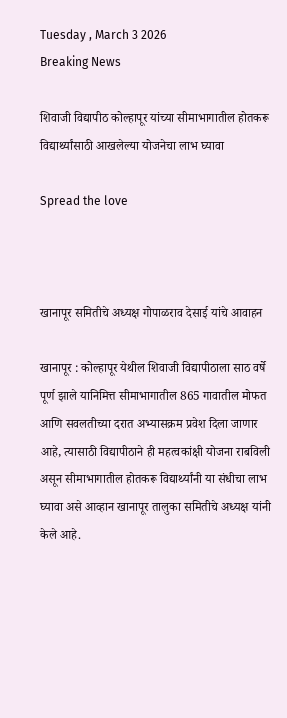Tuesday , March 3 2026
Breaking News

शिवाजी विद्यापीठ कोल्हापूर यांच्या सीमाभागातील होतकरू विद्यार्थ्यांसाठी आखलेल्या योजनेचा लाभ घ्यावा

Spread the love



खानापूर समितीचे अध्यक्ष गोपाळराव देसाई यांचे आवाहन

खानापूर : कोल्हापूर येथील शिवाजी विद्यापीठाला साठ वर्षे पूर्ण झाले यानिमित्त सीमाभागातील 865 गावातील मोफत आणि सवलतीच्या दरात अभ्यासक्रम प्रवेश दिला जाणार आहे, त्यासाठी विद्यापीठाने ही महत्वकांक्षी योजना राबविली असून सीमाभागातील होतकरू विद्यार्थ्यांनी या संधीचा लाभ घ्यावा असे आव्हान खानापूर तालुका समितीचे अध्यक्ष यांनी केले आहे.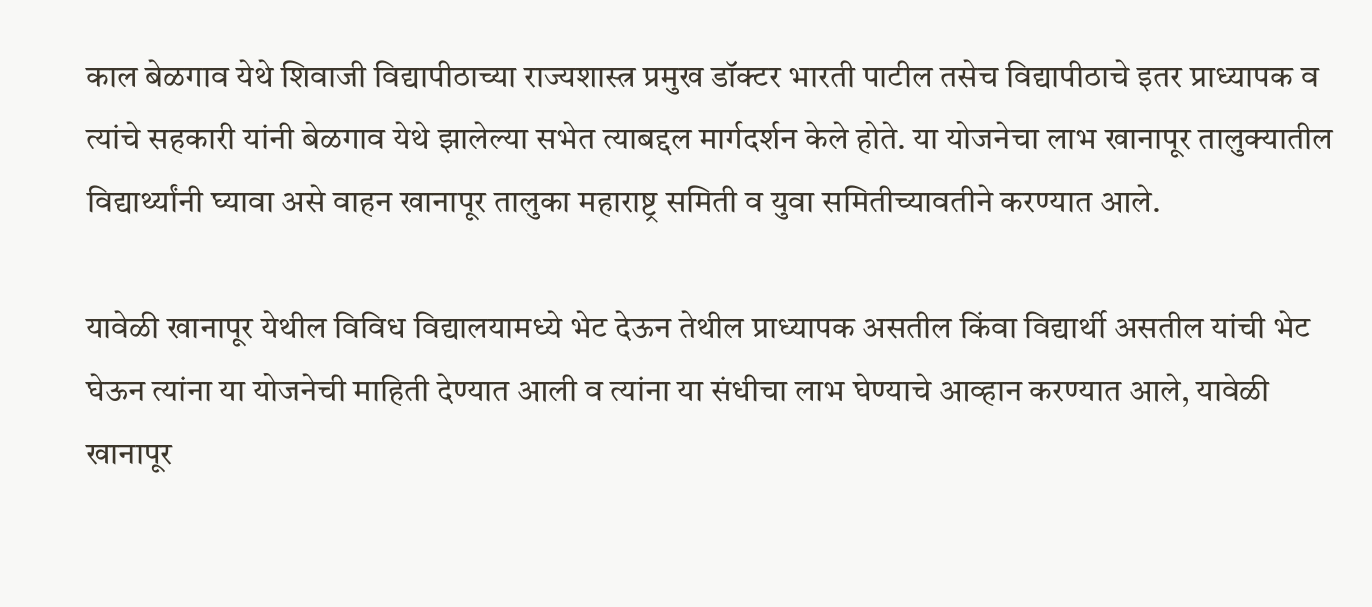काल बेळगाव येथे शिवाजी विद्यापीठाच्या राज्यशास्त्र प्रमुख डॉक्टर भारती पाटील तसेच विद्यापीठाचे इतर प्राध्यापक व त्यांचे सहकारी यांनी बेळगाव येथे झालेल्या सभेत त्याबद्दल मार्गदर्शन केले होते. या योजनेचा लाभ खानापूर तालुक्यातील विद्यार्थ्यांनी घ्यावा असे वाहन खानापूर तालुका महाराष्ट्र समिती व युवा समितीच्यावतीने करण्यात आले.

यावेळी खानापूर येथील विविध विद्यालयामध्ये भेट देऊन तेथील प्राध्यापक असतील किंवा विद्यार्थी असतील यांची भेट घेऊन त्यांना या योजनेची माहिती देण्यात आली व त्यांना या संधीचा लाभ घेण्याचे आव्हान करण्यात आले, यावेळी खानापूर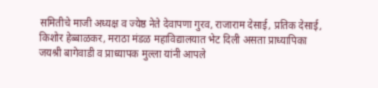समितीचे माजी अध्यक्ष व ज्येष्ठ नेते देवापणा गुरव, राजाराम देसाई, प्रतिक देसाई, किशोर हेब्बाळकर, मराठा मंडळ महाविद्यालयात भेट दिली असता प्राध्यापिका जयश्री बागेवाडी व प्राध्यापक मुल्ला यांनी आपले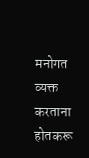मनोगत व्यक्त करताना होतकरू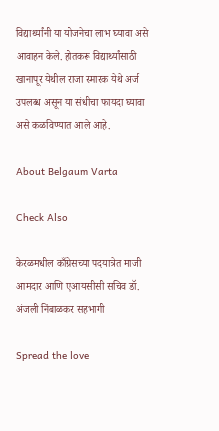विद्यार्थ्यांनी या योजनेचा लाभ घ्यावा असे आवाहन केले. होतकरू विद्यार्थ्यांसाठी खानापूर येथील राजा स्मारक येथे अर्ज उपलब्ध असून या संधीचा फायदा घ्यावा असे कळविण्यात आले आहे.

About Belgaum Varta

Check Also

केरळमधील काँग्रेसच्या पदयात्रेत माजी आमदार आणि एआयसीसी सचिव डॉ. अंजली निंबाळकर सहभागी

Spread the love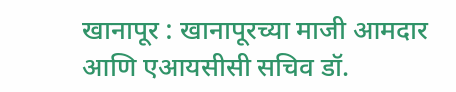खानापूर : खानापूरच्या माजी आमदार आणि एआयसीसी सचिव डॉ.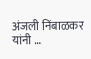अंजली निंबाळकर यांनी …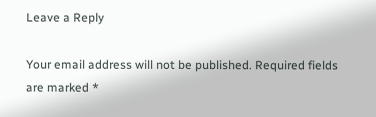Leave a Reply

Your email address will not be published. Required fields are marked *